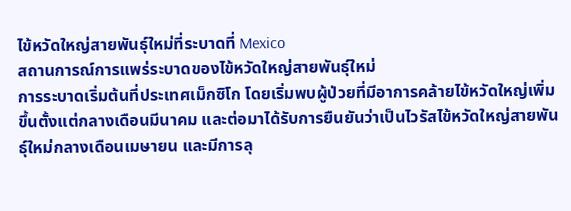ไข้หวัดใหญ่สายพันธุ์ใหม่ที่ระบาดที่ Mexico
สถานการณ์การแพร่ระบาดของไข้หวัดใหญ่สายพันธุ์ใหม่
การระบาดเริ่มต้นที่ประเทศเม็กซิโก โดยเริ่มพบผู้ป่วยที่มีอาการคล้ายไข้หวัดใหญ่เพิ่มขึ้นตั้งแต่กลางเดือนมีนาคม และต่อมาได้รับการยืนยันว่าเป็นไวรัสไข้หวัดใหญ่สายพันธุ์ใหม่กลางเดือนเมษายน และมีการลุ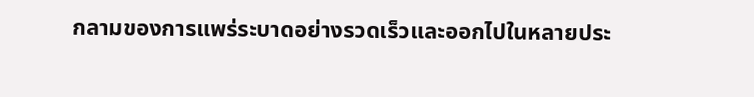กลามของการแพร่ระบาดอย่างรวดเร็วและออกไปในหลายประ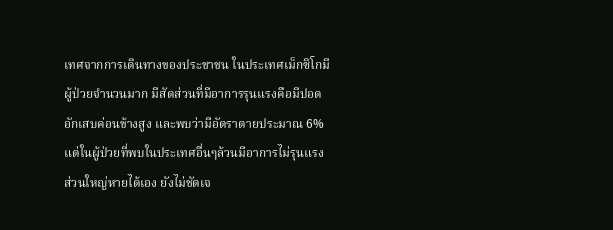เทศจากการเดินทางของประชาชน ในประเทศเม็กซิโกมีผู้ป่วยจำนวนมาก มีสัดส่วนที่มีอาการรุนแรงคือมีปอดอักเสบค่อนข้างสูง และพบว่ามีอัตราตายประมาณ 6% แต่ในผู้ป่วยที่พบในประเทศอื่นๆล้วนมีอาการไม่รุนแรง ส่วนใหญ่หายได้เอง ยังไม่ชัดเจ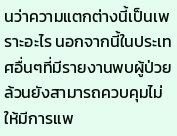นว่าความแตกต่างนี้เป็นเพราะอะไร นอกจากนี้ในประเทศอื่นๆที่มีรายงานพบผู้ป่วยล้วนยังสามารถควบคุมไม่ให้มีการแพ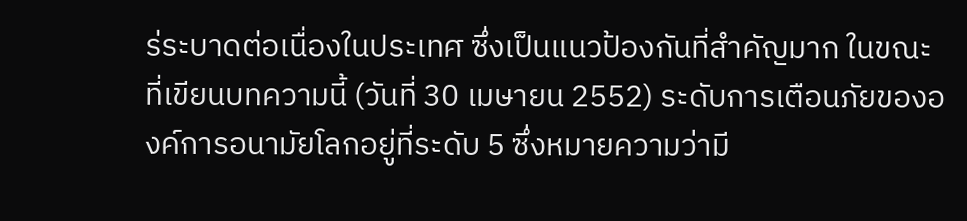ร่ระบาดต่อเนื่องในประเทศ ซึ่งเป็นแนวป้องกันที่สำคัญมาก ในขณะที่เขียนบทความนี้ (วันที่ 30 เมษายน 2552) ระดับการเตือนภัยขององค์การอนามัยโลกอยู่ที่ระดับ 5 ซึ่งหมายความว่ามี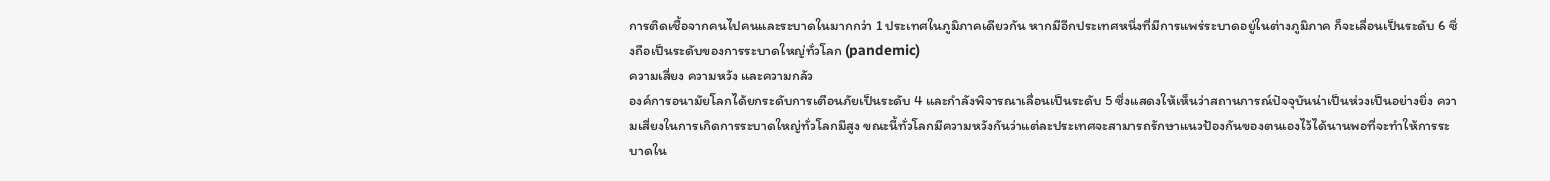การติดเชื้อจากคนไปคนและระบาดในมากกว่า 1 ประเทศในภูมิภาคเดียวกัน หากมีอีกประเทศหนึ่งที่มีการแพร่ระบาดอยู่ในต่างภูมิภาค ก็จะเลื่อนเป็นระดับ 6 ซึ่งถือเป็นระดับของการระบาดใหญ่ทั่วโลก (pandemic)
ความเสี่ยง ความหวัง และความกลัว
องค์การอนามัยโลกได้ยกระดับการเตือนภัยเป็นระดับ 4 และกำลังพิจารณาเลื่อนเป็นระดับ 5 ซึ่งแสดงให้เห็นว่าสถานการณ์ปัจจุบันน่าเป็นห่วงเป็นอย่างยิ่ง ความเสี่ยงในการเกิดการระบาดใหญ่ทั่วโลกมีสูง ขณะนี้ทั่วโลกมีความหวังกันว่าแต่ละประเทศจะสามารถรักษาแนวป้องกันของตนเองไว้ได้นานพอที่จะทำให้การระบาดใน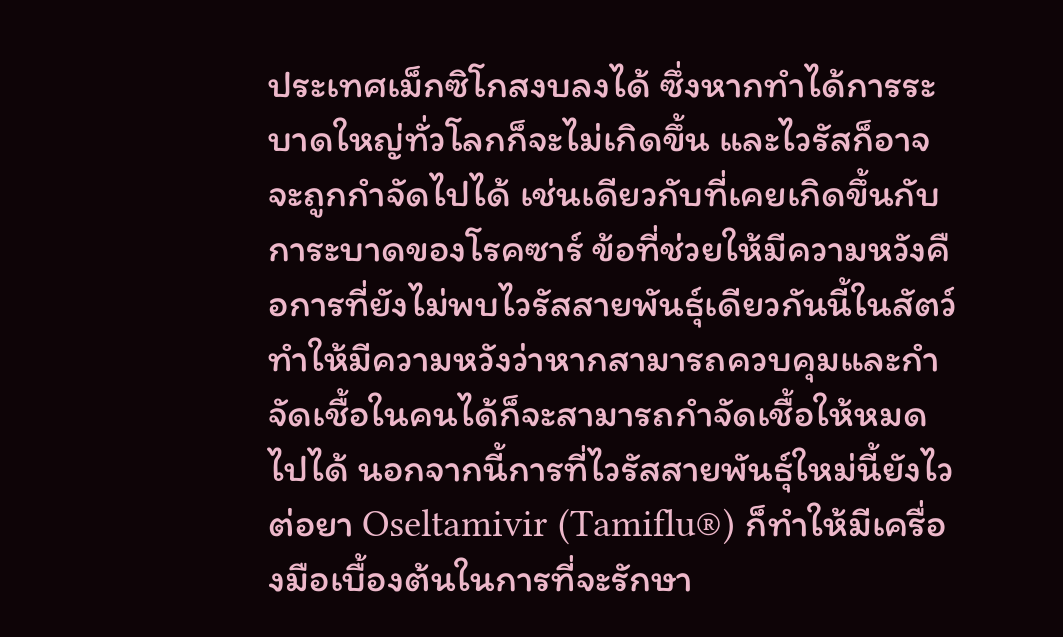ประเทศเม็กซิโกสงบลงได้ ซึ่งหากทำได้การระบาดใหญ่ทั่วโลกก็จะไม่เกิดขึ้น และไวรัสก็อาจจะถูกกำจัดไปได้ เช่นเดียวกับที่เคยเกิดขึ้นกับการะบาดของโรคซาร์ ข้อที่ช่วยให้มีความหวังคือการที่ยังไม่พบไวรัสสายพันธุ์เดียวกันนี้ในสัตว์ ทำให้มีความหวังว่าหากสามารถควบคุมและกำจัดเชื้อในคนได้ก็จะสามารถกำจัดเชื้อให้หมดไปได้ นอกจากนี้การที่ไวรัสสายพันธุ์ใหม่นี้ยังไวต่อยา Oseltamivir (Tamiflu®) ก็ทำให้มีเครื่องมือเบื้องต้นในการที่จะรักษา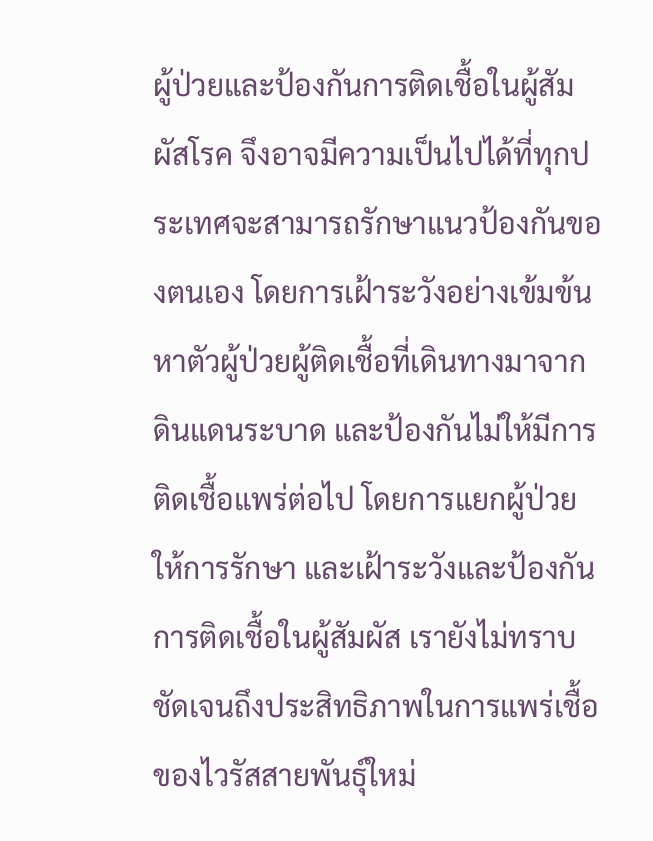ผู้ป่วยและป้องกันการติดเชื้อในผู้สัมผัสโรค จึงอาจมีความเป็นไปได้ที่ทุกประเทศจะสามารถรักษาแนวป้องกันของตนเอง โดยการเฝ้าระวังอย่างเข้มข้น หาตัวผู้ป่วยผู้ติดเชื้อที่เดินทางมาจากดินแดนระบาด และป้องกันไม่ให้มีการติดเชื้อแพร่ต่อไป โดยการแยกผู้ป่วย ให้การรักษา และเฝ้าระวังและป้องกันการติดเชื้อในผู้สัมผัส เรายังไม่ทราบชัดเจนถึงประสิทธิภาพในการแพร่เชื้อของไวรัสสายพันธุ์ใหม่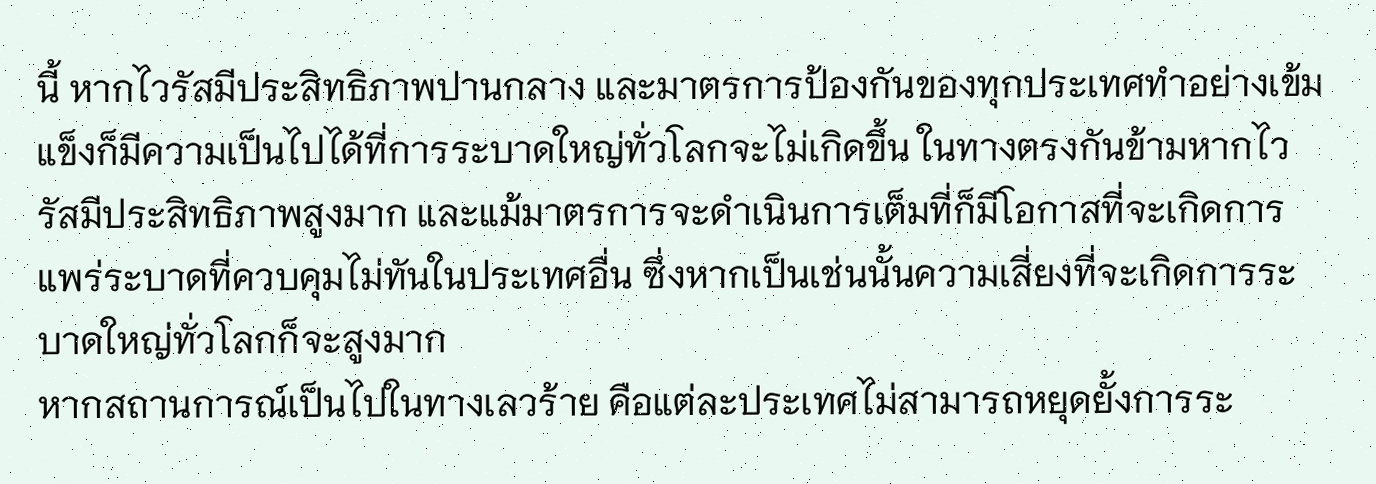นี้ หากไวรัสมีประสิทธิภาพปานกลาง และมาตรการป้องกันของทุกประเทศทำอย่างเข้มแข็งก็มีความเป็นไปได้ที่การระบาดใหญ่ทั่วโลกจะไม่เกิดขึ้น ในทางตรงกันข้ามหากไวรัสมีประสิทธิภาพสูงมาก และแม้มาตรการจะดำเนินการเต็มที่ก็มีโอกาสที่จะเกิดการแพร่ระบาดที่ควบคุมไม่ทันในประเทศอื่น ซึ่งหากเป็นเช่นนั้นความเสี่ยงที่จะเกิดการระบาดใหญ่ทั่วโลกก็จะสูงมาก
หากสถานการณ์เป็นไปในทางเลวร้าย คือแต่ละประเทศไม่สามารถหยุดยั้งการระ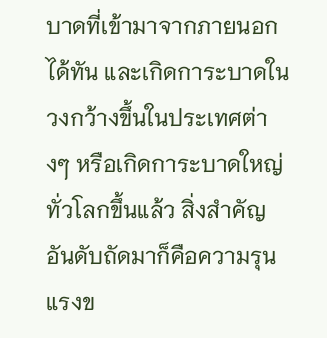บาดที่เข้ามาจากภายนอกได้ทัน และเกิดการะบาดในวงกว้างขึ้นในประเทศต่างๆ หรือเกิดการะบาดใหญ่ทั่วโลกขึ้นแล้ว สิ่งสำคัญอันดับถัดมาก็คือความรุนแรงข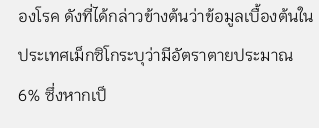องโรค ดังที่ได้กล่าวข้างต้นว่าข้อมูลเบื้องต้นในประเทศเม็กซิโกระบุว่ามีอัตราตายประมาณ 6% ซึ่งหากเป็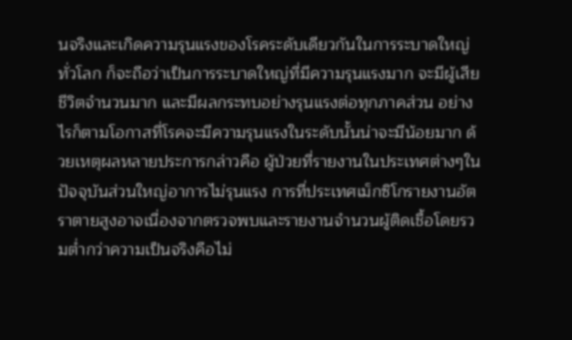นจริงและเกิดความรุนแรงของโรคระดับเดียวกันในการระบาดใหญ่ทั่วโลก ก็จะถือว่าเป็นการระบาดใหญ่ที่มีความรุนแรงมาก จะมีผู้เสียชีวิตจำนวนมาก และมีผลกระทบอย่างรุนแรงต่อทุกภาคส่วน อย่างไรก็ตามโอกาสที่โรคจะมีความรุนแรงในระดับนั้นน่าจะมีน้อยมาก ด้วยเหตุผลหลายประการกล่าวคือ ผู้ป่วยที่รายงานในประเทศต่างๆในปัจจุบันส่วนใหญ่อาการไม่รุนแรง การที่ประเทศเม็กซิโกรายงานอัตราตายสูงอาจเนื่องจากตรวจพบและรายงานจำนวนผู้ติดเชื้อโดยรวมต่ำกว่าความเป็นจริงคือไม่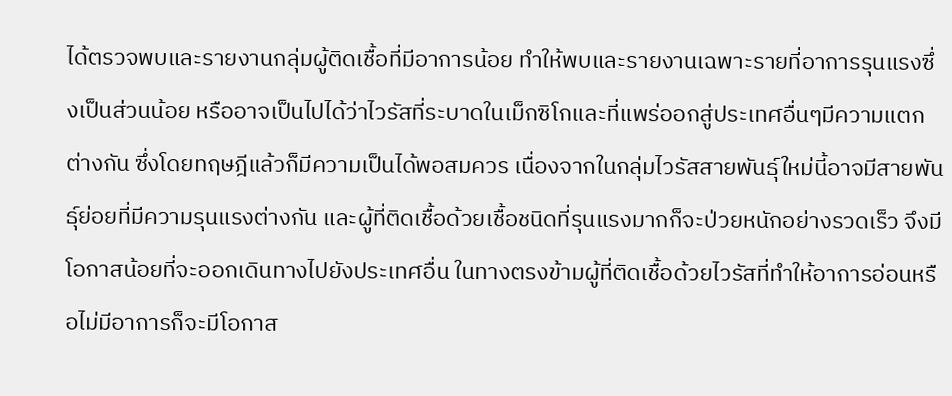ได้ตรวจพบและรายงานกลุ่มผู้ติดเชื้อที่มีอาการน้อย ทำให้พบและรายงานเฉพาะรายที่อาการรุนแรงซึ่งเป็นส่วนน้อย หรืออาจเป็นไปได้ว่าไวรัสที่ระบาดในเม็กซิโกและที่แพร่ออกสู่ประเทศอื่นๆมีความแตกต่างกัน ซึ่งโดยทฤษฎีแล้วก็มีความเป็นได้พอสมควร เนื่องจากในกลุ่มไวรัสสายพันธุ์ใหม่นี้อาจมีสายพันธุ์ย่อยที่มีความรุนแรงต่างกัน และผู้ที่ติดเชื้อด้วยเชื้อชนิดที่รุนแรงมากก็จะป่วยหนักอย่างรวดเร็ว จึงมีโอกาสน้อยที่จะออกเดินทางไปยังประเทศอื่น ในทางตรงข้ามผู้ที่ติดเชื้อด้วยไวรัสที่ทำให้อาการอ่อนหรือไม่มีอาการก็จะมีโอกาส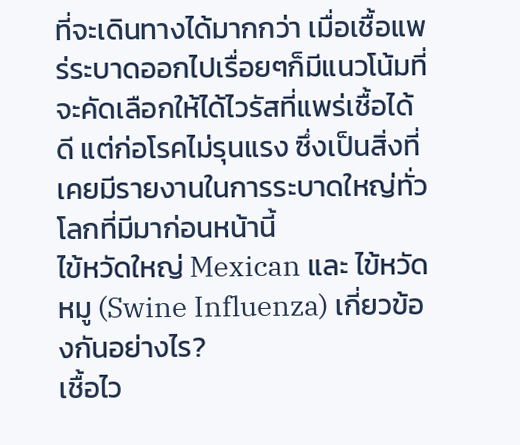ที่จะเดินทางได้มากกว่า เมื่อเชื้อแพร่ระบาดออกไปเรื่อยๆก็มีแนวโน้มที่จะคัดเลือกให้ได้ไวรัสที่แพร่เชื้อได้ดี แต่ก่อโรคไม่รุนแรง ซึ่งเป็นสิ่งที่เคยมีรายงานในการระบาดใหญ่ทั่วโลกที่มีมาก่อนหน้านี้
ไข้หวัดใหญ่ Mexican และ ไข้หวัดหมู (Swine Influenza) เกี่ยวข้องกันอย่างไร?
เชื้อไว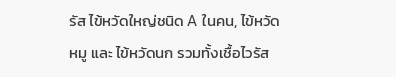รัส ไข้หวัดใหญ่ชนิด A ในคน, ไข้หวัดหมู และ ไข้หวัดนก รวมทั้งเชื้อไวรัส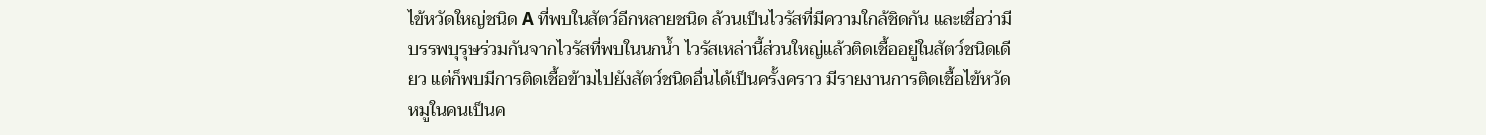ไข้หวัดใหญ่ชนิด A ที่พบในสัตว์อีกหลายชนิด ล้วนเป็นไวรัสที่มีความใกล้ชิดกัน และเชื่อว่ามีบรรพบุรุษร่วมกันจากไวรัสที่พบในนกน้ำ ไวรัสเหล่านี้ส่วนใหญ่แล้วติดเชื้ออยู่ในสัตว์ชนิดเดียว แต่ก็พบมีการติดเชื้อข้ามไปยังสัตว์ชนิดอื่นได้เป็นครั้งคราว มีรายงานการติดเชื้อไข้หวัดหมูในคนเป็นค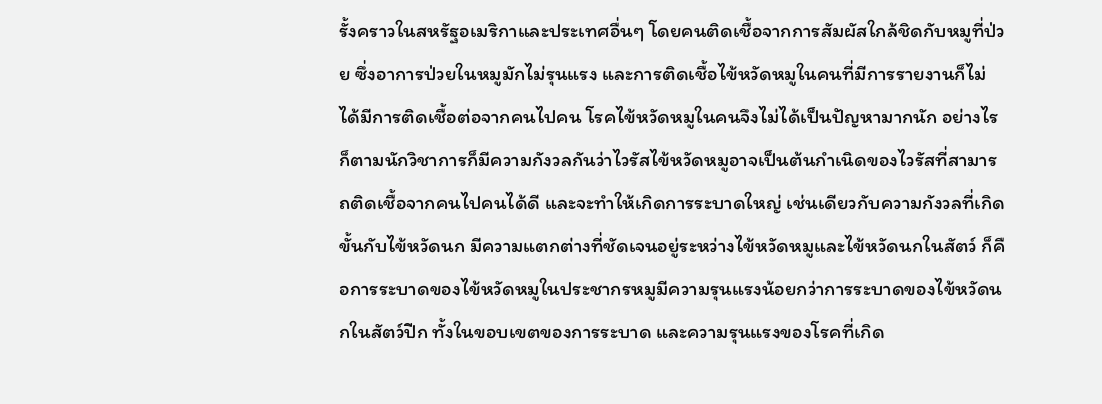รั้งคราวในสหรัฐอเมริกาและประเทศอื่นๆ โดยคนติดเชื้อจากการสัมผัสใกล้ชิดกับหมูที่ป่วย ซึ่งอาการป่วยในหมูมักไม่รุนแรง และการติดเชื้อไข้หวัดหมูในคนที่มีการรายงานก็ไม่ได้มีการติดเชื้อต่อจากคนไปคน โรคไข้หวัดหมูในคนจึงไม่ได้เป็นปัญหามากนัก อย่างไรก็ตามนักวิชาการก็มีความกังวลกันว่าไวรัสไข้หวัดหมูอาจเป็นต้นกำเนิดของไวรัสที่สามารถติดเชื้อจากคนไปคนได้ดี และจะทำให้เกิดการระบาดใหญ่ เช่นเดียวกับความกังวลที่เกิดขั้นกับไข้หวัดนก มีความแตกต่างที่ชัดเจนอยู่ระหว่างไข้หวัดหมูและไข้หวัดนกในสัตว์ ก็คือการระบาดของไข้หวัดหมูในประชากรหมูมีความรุนแรงน้อยกว่าการระบาดของไข้หวัดนกในสัตว์ปีก ทั้งในขอบเขตของการระบาด และความรุนแรงของโรคที่เกิด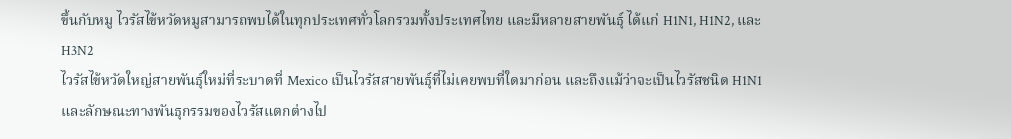ขึ้นกับหมู ไวรัสไข้หวัดหมูสามารถพบได้ในทุกประเทศทั่วโลกรวมทั้งประเทศไทย และมีหลายสายพันธุ์ ได้แก่ H1N1, H1N2, และ H3N2
ไวรัสไข้หวัดใหญ่สายพันธุ์ใหม่ที่ระบาดที่ Mexico เป็นไวรัสสายพันธุ์ที่ไม่เคยพบที่ใดมาก่อน และถึงแม้ว่าจะเป็นไวรัสชนิด H1N1 และลักษณะทางพันธุกรรมของไวรัสแตกต่างไป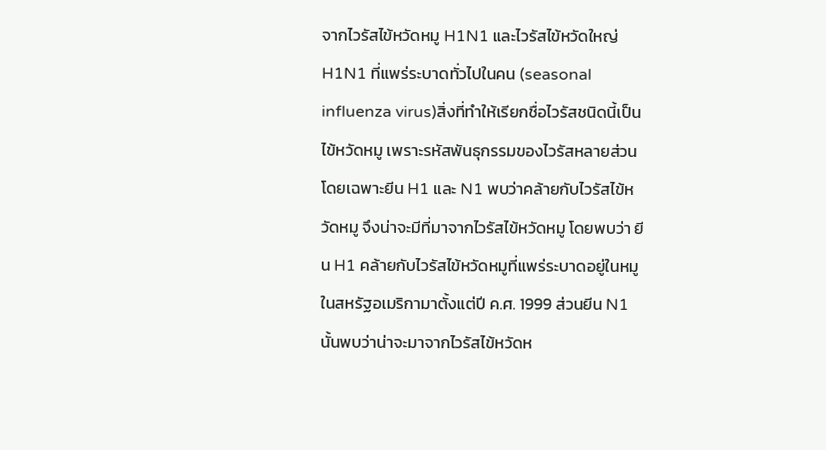จากไวรัสไข้หวัดหมู H1N1 และไวรัสไข้หวัดใหญ่ H1N1 ที่แพร่ระบาดทั่วไปในคน (seasonal influenza virus)สิ่งที่ทำให้เรียกชื่อไวรัสชนิดนี้เป็นไข้หวัดหมู เพราะรหัสพันธุกรรมของไวรัสหลายส่วน โดยเฉพาะยีน H1 และ N1 พบว่าคล้ายกับไวรัสไข้หวัดหมู จึงน่าจะมีที่มาจากไวรัสไข้หวัดหมู โดยพบว่า ยีน H1 คล้ายกับไวรัสไข้หวัดหมูที่แพร่ระบาดอยู่ในหมูในสหรัฐอเมริกามาตั้งแต่ปี ค.ศ. 1999 ส่วนยีน N1 นั้นพบว่าน่าจะมาจากไวรัสไข้หวัดห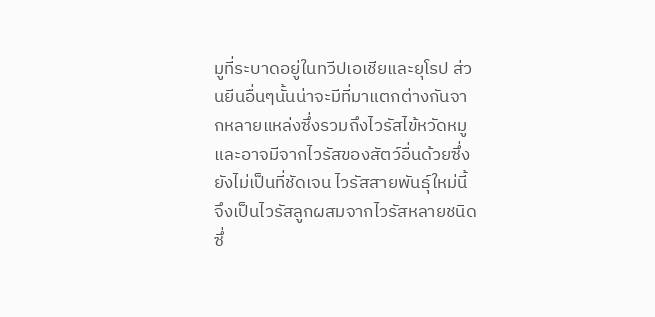มูที่ระบาดอยู่ในทวีปเอเชียและยุโรป ส่วนยีนอื่นๆนั้นน่าจะมีที่มาแตกต่างกันจากหลายแหล่งซึ่งรวมถึงไวรัสไข้หวัดหมูและอาจมีจากไวรัสของสัตว์อื่นด้วยซึ่งยังไม่เป็นที่ชัดเจน ไวรัสสายพันธุ์ใหม่นี้จึงเป็นไวรัสลูกผสมจากไวรัสหลายชนิด ซึ่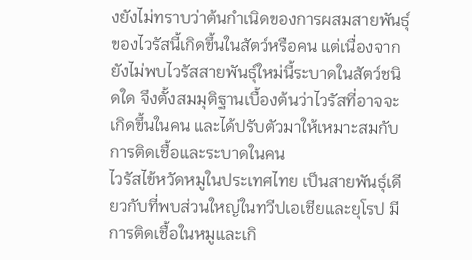งยังไม่ทราบว่าต้นกำเนิดของการผสมสายพันธุ์ของไวรัสนี้เกิดขึ้นในสัตว์หรือคน แต่เนื่องจากยังไม่พบไวรัสสายพันธุ์ใหม่นี้ระบาดในสัตว์ชนิดใด จึงตั้งสมมุติฐานเบื้องต้นว่าไวรัสที่อาจจะเกิดขึ้นในคน และได้ปรับตัวมาให้เหมาะสมกับการติดเชื้อและระบาดในคน
ไวรัสไข้หวัดหมูในประเทศไทย เป็นสายพันธุ์เดียวกับที่พบส่วนใหญ่ในทวีปเอเชียและยุโรป มีการติดเชื้อในหมูและเกิ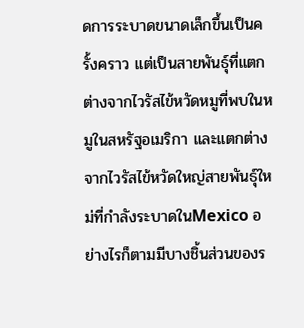ดการระบาดขนาดเล็กขึ้นเป็นครั้งคราว แต่เป็นสายพันธุ์ที่แตกต่างจากไวรัสไข้หวัดหมูที่พบในหมูในสหรัฐอเมริกา และแตกต่างจากไวรัสไข้หวัดใหญ่สายพันธุ์ใหม่ที่กำลังระบาดในMexico อย่างไรก็ตามมีบางชิ้นส่วนของร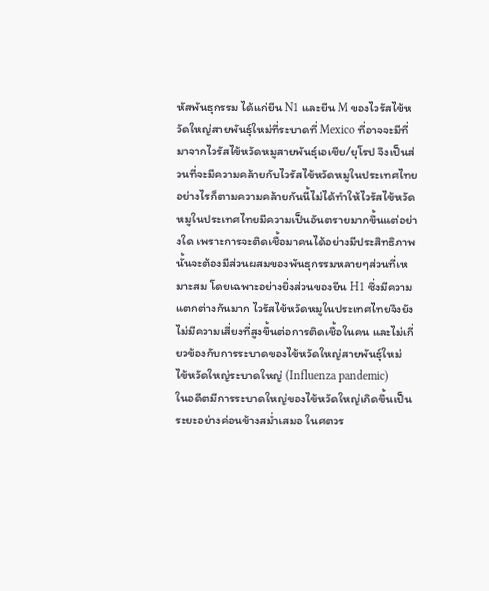หัสพันธุกรรม ได้แก่ยีน N1 และยีน M ของไวรัสไข้หวัดใหญ่สายพันธุ์ใหม่ที่ระบาดที่ Mexico ที่อาจจะมีที่มาจากไวรัสไข้หวัดหมูสายพันธุ์เอเชีย/ยุโรป จึงเป็นส่วนที่จะมีความคล้ายกับไวรัสไข้หวัดหมูในประเทศไทย อย่างไรก็ตามความคล้ายกันนี้ไม่ได้ทำให้ไวรัสไข้หวัดหมูในประเทศไทยมีความเป็นอันตรายมากขึ้นแต่อย่างใด เพราะการจะติดเชื้อมาคนได้อย่างมีประสิทธิภาพนั้นจะต้องมีส่วนผสมของพันธุกรรมหลายๆส่วนที่เหมาะสม โดยเฉพาะอย่างยิ่งส่วนของยีน H1 ซึ่งมีความแตกต่างกันมาก ไวรัสไข้หวัดหมูในประเทศไทยจึงยังไม่มีความเสี่ยงที่สูงขึ้นต่อการติดเชื้อในคน และไม่เกี่ยวข้องกับการระบาดของไข้หวัดใหญ่สายพันธุ์ใหม่
ไข้หวัดใหญ่ระบาดใหญ่ (Influenza pandemic)
ในอดีตมีการระบาดใหญ่ของไข้หวัดใหญ่เกิดขึ้นเป็นระยะอย่างค่อนข้างสม่ำเสมอ ในศตวร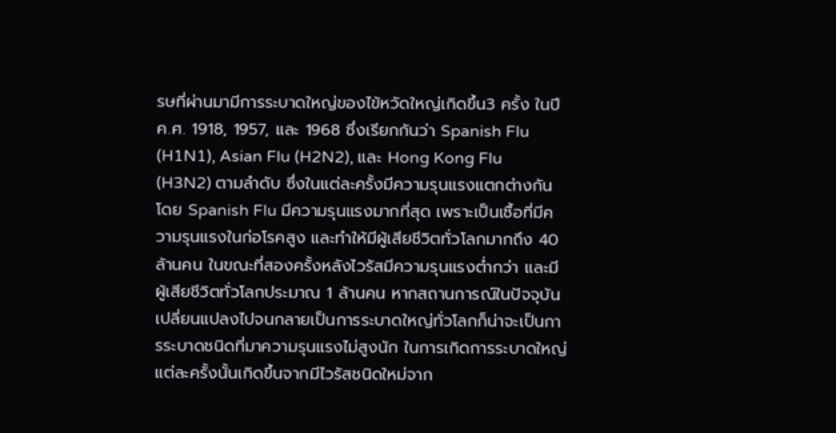รษที่ผ่านมามีการระบาดใหญ่ของไข้หวัดใหญ่เกิดขึ้น3 ครั้ง ในปี ค.ศ. 1918, 1957, และ 1968 ซึ่งเรียกกันว่า Spanish Flu (H1N1), Asian Flu (H2N2), และ Hong Kong Flu (H3N2) ตามลำดับ ซึ่งในแต่ละครั้งมีความรุนแรงแตกต่างกัน โดย Spanish Flu มีความรุนแรงมากที่สุด เพราะเป็นเชื้อที่มีความรุนแรงในก่อโรคสูง และทำให้มีผู้เสียชีวิตทั่วโลกมากถึง 40 ล้านคน ในขณะที่สองครั้งหลังไวรัสมีความรุนแรงต่ำกว่า และมีผู้เสียชีวิตทั่วโลกประมาณ 1 ล้านคน หากสถานการณ์ในปัจจุบันเปลี่ยนแปลงไปจนกลายเป็นการระบาดใหญ่ทั่วโลกก็น่าจะเป็นการระบาดชนิดที่มาความรุนแรงไม่สูงนัก ในการเกิดการระบาดใหญ่แต่ละครั้งนั้นเกิดขึ้นจากมีไวรัสชนิดใหม่จาก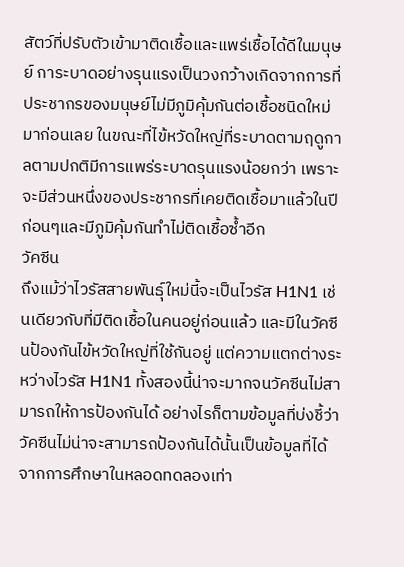สัตว์ที่ปรับตัวเข้ามาติดเชื้อและแพร่เชื้อได้ดีในมนุษย์ การะบาดอย่างรุนแรงเป็นวงกว้างเกิดจากการที่ประชากรของมนุษย์ไม่มีภูมิคุ้มกันต่อเชื้อชนิดใหม่มาก่อนเลย ในขณะที่ไข้หวัดใหญ่ที่ระบาดตามฤดูกาลตามปกติมีการแพร่ระบาดรุนแรงน้อยกว่า เพราะจะมีส่วนหนึ่งของประชากรที่เคยติดเชื้อมาแล้วในปีก่อนๆและมีภูมิคุ้มกันทำไม่ติดเชื้อซ้ำอีก
วัคซีน
ถึงแม้ว่าไวรัสสายพันธุ์ใหม่นี้จะเป็นไวรัส H1N1 เช่นเดียวกับที่มีติดเชื้อในคนอยู่ก่อนแล้ว และมีในวัคซีนป้องกันไข้หวัดใหญ่ที่ใช้กันอยู่ แต่ความแตกต่างระหว่างไวรัส H1N1 ทั้งสองนี้น่าจะมากจนวัคซีนไม่สามารถให้การป้องกันได้ อย่างไรก็ตามข้อมูลที่บ่งชี้ว่าวัคซีนไม่น่าจะสามารถป้องกันได้นั้นเป็นข้อมูลที่ได้จากการศึกษาในหลอดทดลองเท่า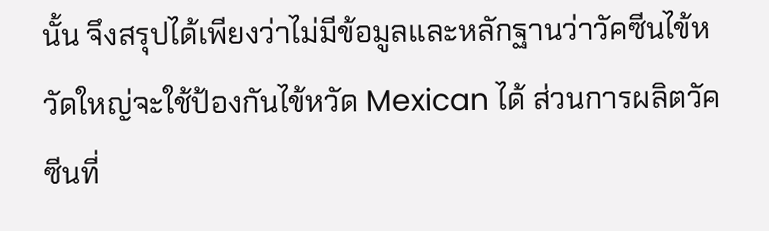นั้น จึงสรุปได้เพียงว่าไม่มีข้อมูลและหลักฐานว่าวัคซีนไข้หวัดใหญ่จะใช้ป้องกันไข้หวัด Mexican ได้ ส่วนการผลิตวัคซีนที่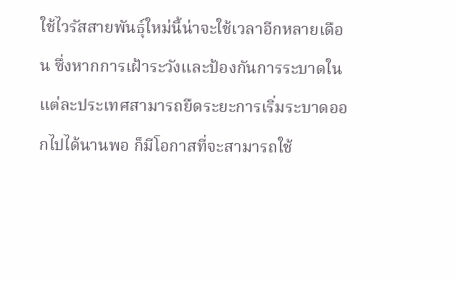ใช้ไวรัสสายพันธุ์ใหม่นี้น่าจะใช้เวลาอีกหลายเดือน ซึ่งหากการเฝ้าระวังและป้องกันการระบาดในแต่ละประเทศสามารถยืดระยะการเริ่มระบาดออกไปได้นานพอ ก็มีโอกาสที่จะสามารถใช้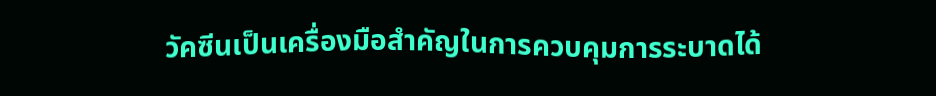วัคซีนเป็นเครื่องมือสำคัญในการควบคุมการระบาดได้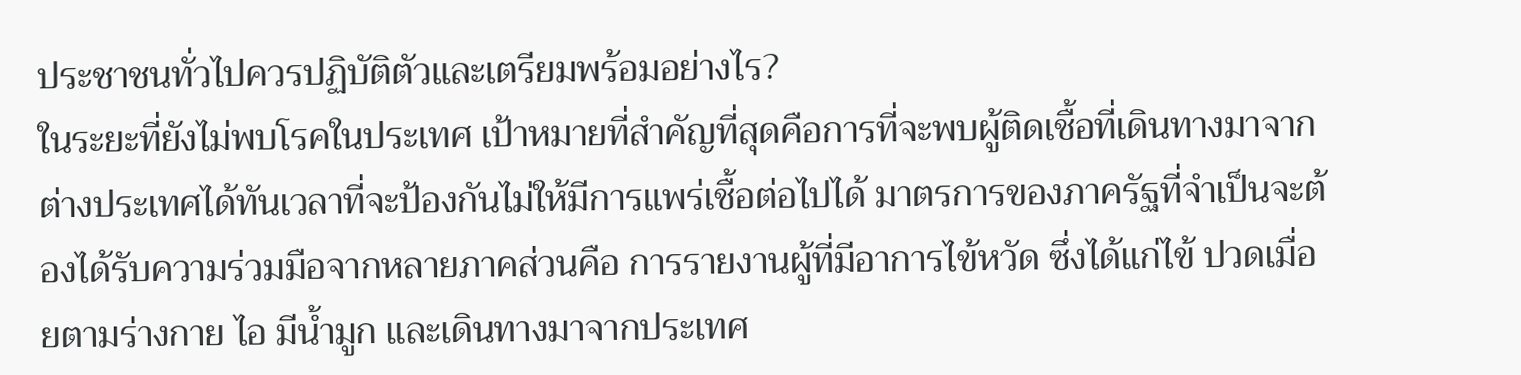ประชาชนทั่วไปควรปฏิบัติตัวและเตรียมพร้อมอย่างไร?
ในระยะที่ยังไม่พบโรคในประเทศ เป้าหมายที่สำคัญที่สุดคือการที่จะพบผู้ติดเชื้อที่เดินทางมาจากต่างประเทศได้ทันเวลาที่จะป้องกันไม่ให้มีการแพร่เชื้อต่อไปได้ มาตรการของภาครัฐที่จำเป็นจะต้องได้รับความร่วมมือจากหลายภาคส่วนคือ การรายงานผู้ที่มีอาการไข้หวัด ซึ่งได้แก่ไข้ ปวดเมื่อยตามร่างกาย ไอ มีน้ำมูก และเดินทางมาจากประเทศ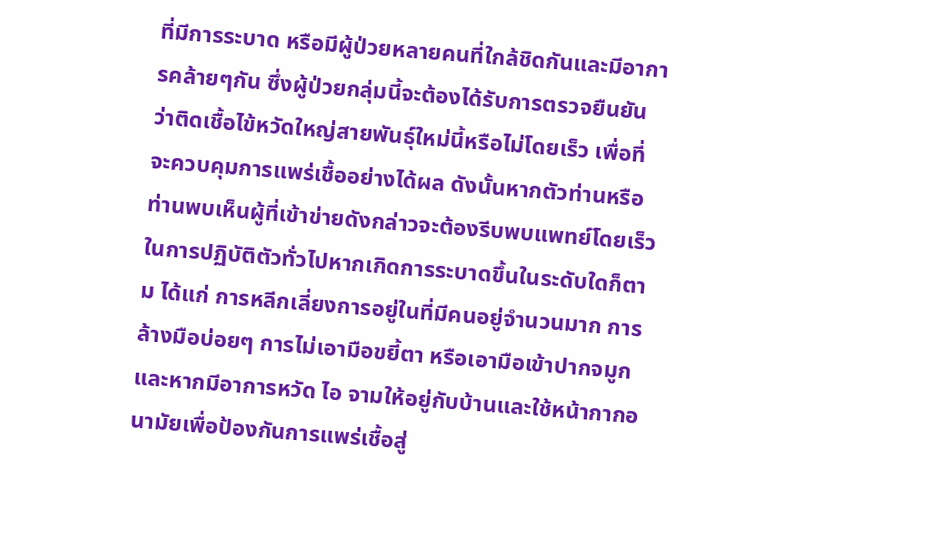ที่มีการระบาด หรือมีผู้ป่วยหลายคนที่ใกล้ชิดกันและมีอาการคล้ายๆกัน ซึ่งผู้ป่วยกลุ่มนี้จะต้องได้รับการตรวจยืนยันว่าติดเชื้อไข้หวัดใหญ่สายพันธุ์ใหม่นี้หรือไม่โดยเร็ว เพื่อที่จะควบคุมการแพร่เชื้ออย่างได้ผล ดังนั้นหากตัวท่านหรือท่านพบเห็นผู้ที่เข้าข่ายดังกล่าวจะต้องรีบพบแพทย์โดยเร็ว
ในการปฏิบัติตัวทั่วไปหากเกิดการระบาดขึ้นในระดับใดก็ตาม ได้แก่ การหลีกเลี่ยงการอยู่ในที่มีคนอยู่จำนวนมาก การล้างมือบ่อยๆ การไม่เอามือขยี้ตา หรือเอามือเข้าปากจมูก และหากมีอาการหวัด ไอ จามให้อยู่กับบ้านและใช้หน้ากากอนามัยเพื่อป้องกันการแพร่เชื้อสู่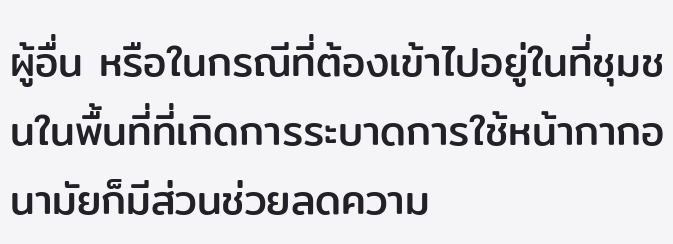ผู้อื่น หรือในกรณีที่ต้องเข้าไปอยู่ในที่ชุมชนในพื้นที่ที่เกิดการระบาดการใช้หน้ากากอนามัยก็มีส่วนช่วยลดความ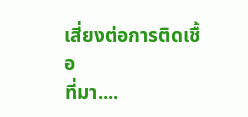เสี่ยงต่อการติดเชื้อ
ที่มา....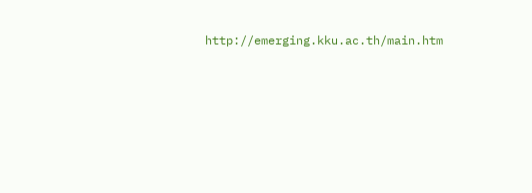http://emerging.kku.ac.th/main.htm